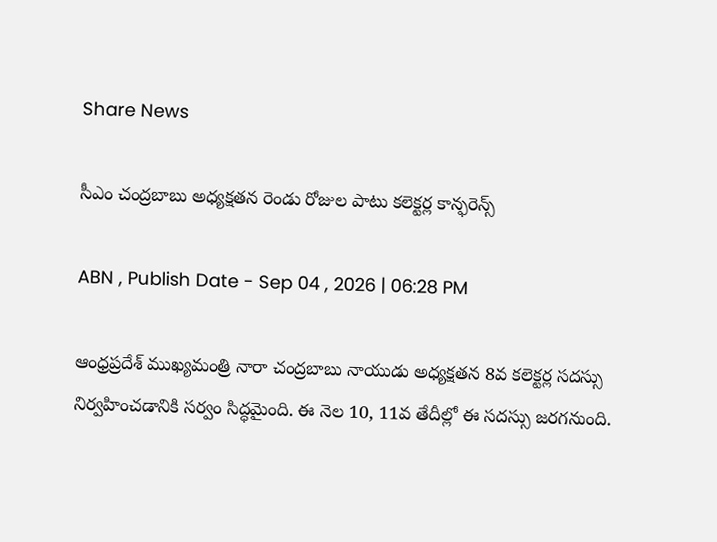Share News

సీఎం చంద్రబాబు అధ్యక్షతన రెండు రోజుల పాటు కలెక్టర్ల కాన్ఫరెన్స్

ABN , Publish Date - Sep 04 , 2026 | 06:28 PM

ఆంధ్రప్రదేశ్ ముఖ్యమంత్రి నారా చంద్రబాబు నాయుడు అధ్యక్షతన 8వ కలెక్టర్ల సదస్సు నిర్వహించడానికి సర్వం సిద్ధమైంది. ఈ నెల 10, 11వ తేదీల్లో ఈ సదస్సు జరగనుంది.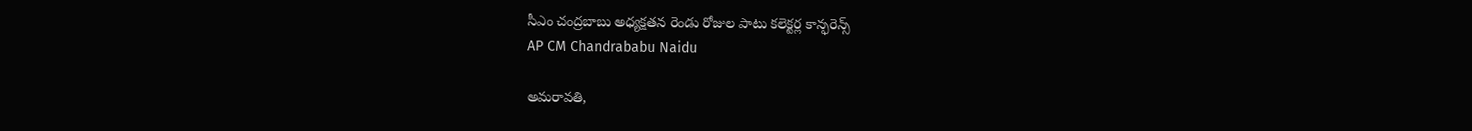సీఎం చంద్రబాబు అధ్యక్షతన రెండు రోజుల పాటు కలెక్టర్ల కాన్ఫరెన్స్
AP CM Chandrababu Naidu

అమరావతి,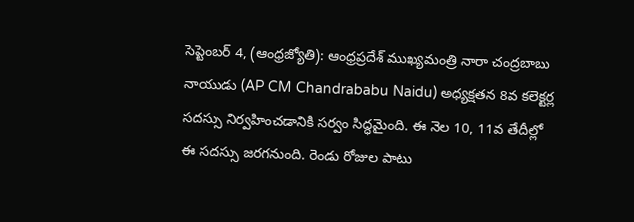సెప్టెంబర్ 4, (ఆంధ్రజ్యోతి): ఆంధ్రప్రదేశ్ ముఖ్యమంత్రి నారా చంద్రబాబు నాయుడు (AP CM Chandrababu Naidu) అధ్యక్షతన 8వ కలెక్టర్ల సదస్సు నిర్వహించడానికి సర్వం సిద్ధమైంది. ఈ నెల 10, 11వ తేదీల్లో ఈ సదస్సు జరగనుంది. రెండు రోజుల పాటు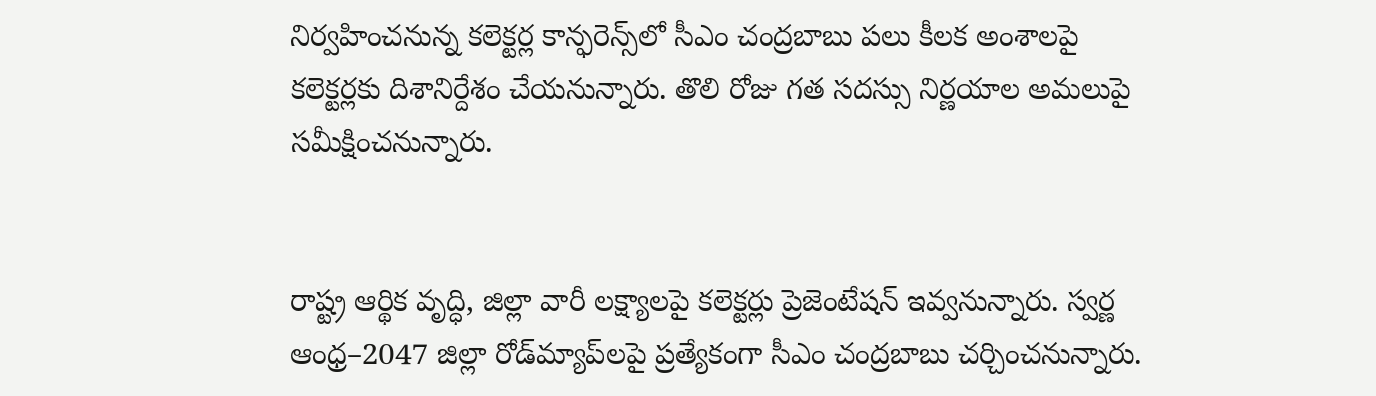నిర్వహించనున్న కలెక్టర్ల కాన్ఫరెన్స్‌లో సీఎం చంద్రబాబు పలు కీలక అంశాలపై కలెక్టర్లకు దిశానిర్దేశం చేయనున్నారు. తొలి రోజు గత సదస్సు నిర్ణయాల అమలుపై సమీక్షించనున్నారు.


రాష్ట్ర ఆర్థిక వృద్ధి, జిల్లా వారీ లక్ష్యాలపై కలెక్టర్లు ప్రెజెంటేషన్ ఇవ్వనున్నారు. స్వర్ణ ఆంధ్ర–2047 జిల్లా రోడ్‌మ్యాప్‌లపై ప్రత్యేకంగా సీఎం చంద్రబాబు చర్చించనున్నారు.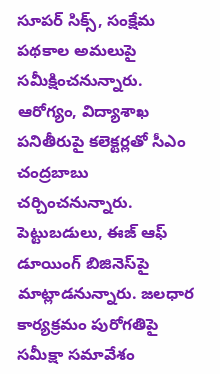సూపర్ సిక్స్, సంక్షేమ పథకాల అమలుపై సమీక్షించనున్నారు. ఆరోగ్యం, విద్యాశాఖ పనితీరుపై కలెక్టర్లతో సీఎం చంద్రబాబు చర్చించనున్నారు. పెట్టుబడులు, ఈజ్ ఆఫ్ డూయింగ్ బిజినెస్‌పై మాట్లాడనున్నారు. జలధార కార్యక్రమం పురోగతిపై సమీక్షా సమావేశం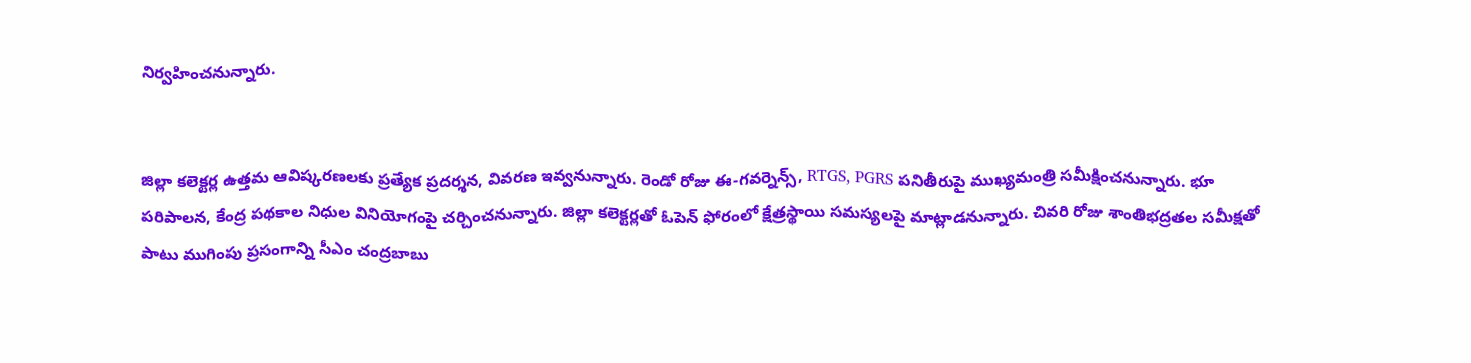నిర్వహించనున్నారు.


జిల్లా కలెక్టర్ల ఉత్తమ ఆవిష్కరణలకు ప్రత్యేక ప్రదర్శన, వివరణ ఇవ్వనున్నారు. రెండో రోజు ఈ-గవర్నెన్స్, RTGS, PGRS పనితీరుపై ముఖ్యమంత్రి సమీక్షించనున్నారు. భూ పరిపాలన, కేంద్ర పథకాల నిధుల వినియోగంపై చర్చించనున్నారు. జిల్లా కలెక్టర్లతో ఓపెన్ ఫోరంలో క్షేత్రస్థాయి సమస్యలపై మాట్లాడనున్నారు. చివరి రోజు శాంతిభద్రతల సమీక్షతో పాటు ముగింపు ప్రసంగాన్ని సీఎం చంద్రబాబు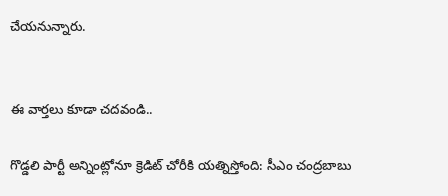చేయనున్నారు.


ఈ వార్తలు కూడా చదవండి..

గొడ్డలి పార్టీ అన్నింట్లోనూ క్రెడిట్‌ చోరీకి యత్నిస్తోంది: సీఎం చంద్రబాబు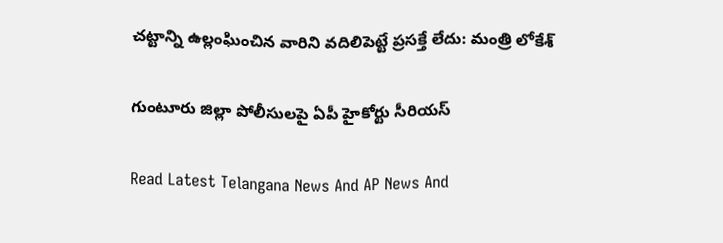చట్టాన్ని ఉల్లంఘించిన వారిని వదిలిపెట్టే ప్రసక్తే లేదు: మంత్రి లోకేశ్

గుంటూరు జిల్లా పోలీసులపై ఏపీ హైకోర్టు సీరియస్

Read Latest Telangana News And AP News And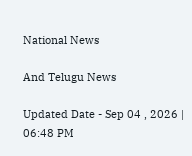National News

And Telugu News

Updated Date - Sep 04 , 2026 | 06:48 PM